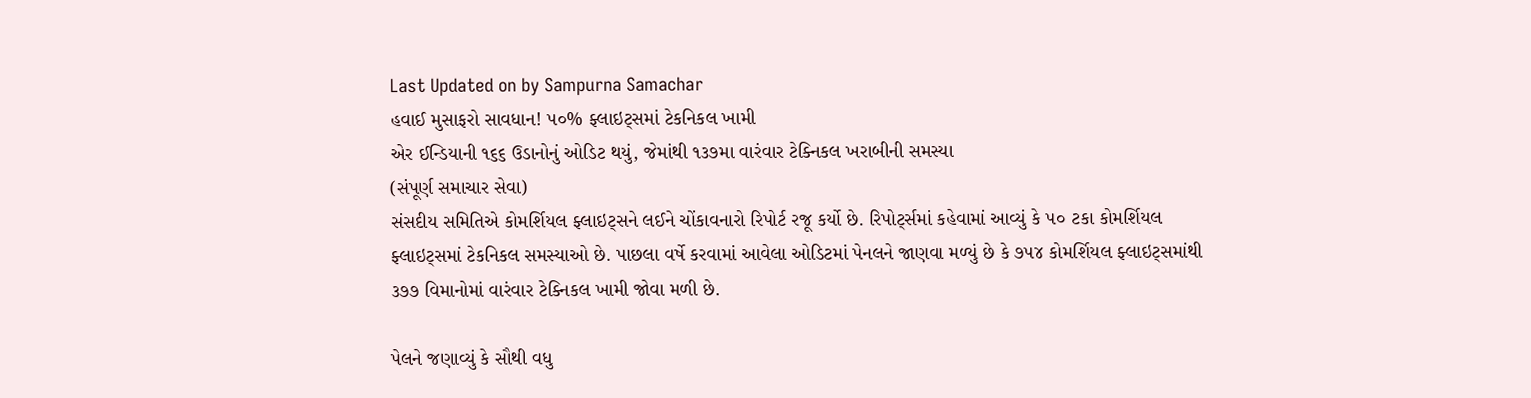Last Updated on by Sampurna Samachar
હવાઈ મુસાફરો સાવધાન! ૫૦% ફ્લાઇટ્સમાં ટેકનિકલ ખામી
એર ઈન્ડિયાની ૧૬૬ ઉડાનોનું ઓડિટ થયું, જેમાંથી ૧૩૭મા વારંવાર ટેક્નિકલ ખરાબીની સમસ્યા
(સંપૂર્ણ સમાચાર સેવા)
સંસદીય સમિતિએ કોમર્શિયલ ફ્લાઇટ્સને લઈને ચોંકાવનારો રિપોર્ટ રજૂ કર્યો છે. રિપોર્ટ્સમાં કહેવામાં આવ્યું કે ૫૦ ટકા કોમર્શિયલ ફ્લાઇટ્સમાં ટેકનિકલ સમસ્યાઓ છે. પાછલા વર્ષે કરવામાં આવેલા ઓડિટમાં પેનલને જાણવા મળ્યું છે કે ૭૫૪ કોમર્શિયલ ફ્લાઇટ્સમાંથી ૩૭૭ વિમાનોમાં વારંવાર ટેક્નિકલ ખામી જોવા મળી છે.

પેલને જણાવ્યું કે સૌથી વધુ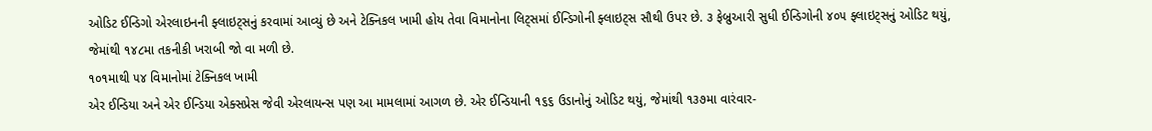ઓડિટ ઈન્ડિગો એરલાઇનની ફ્લાઇટ્સનું કરવામાં આવ્યું છે અને ટેક્નિકલ ખામી હોય તેવા વિમાનોના લિટ્સમાં ઈન્ડિગોની ફ્લાઇટ્સ સૌથી ઉપર છે. ૩ ફેબ્રુઆરી સુધી ઈન્ડિગોની ૪૦૫ ફ્લાઇટ્સનું ઓડિટ થયું, જેમાંથી ૧૪૮મા તકનીકી ખરાબી જો વા મળી છે.
૧૦૧માથી ૫૪ વિમાનોમાં ટેક્નિકલ ખામી
એર ઈન્ડિયા અને એર ઈન્ડિયા એક્સપ્રેસ જેવી એરલાયન્સ પણ આ મામલામાં આગળ છે. એર ઈન્ડિયાની ૧૬૬ ઉડાનોનું ઓડિટ થયું, જેમાંથી ૧૩૭મા વારંવાર-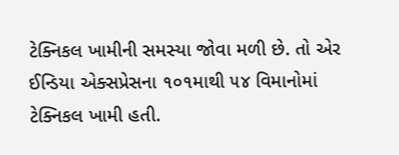ટેક્નિકલ ખામીની સમસ્યા જોવા મળી છે. તો એર ઈન્ડિયા એક્સપ્રેસના ૧૦૧માથી ૫૪ વિમાનોમાં ટેક્નિકલ ખામી હતી.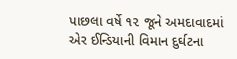પાછલા વર્ષે ૧૨ જૂને અમદાવાદમાં એર ઈન્ડિયાની વિમાન દુર્ઘટના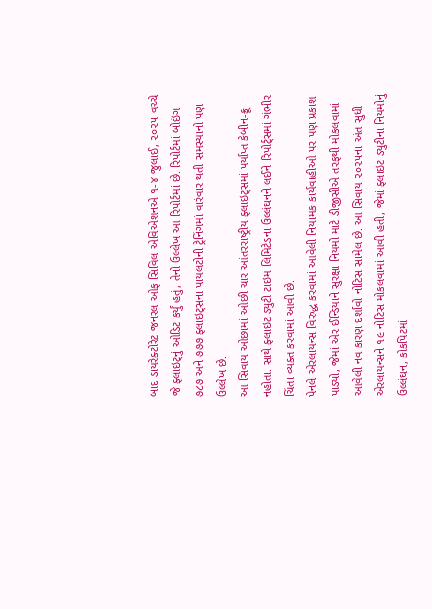બાદ ડાયરેક્ટોરેટ જનરલ ઓફ સિવિલ એવિએશનએ ૧-૪ જુલાઈ, ૨૦૨૫ વચ્ચે જે ફ્લાઇટ્નું ઓડિટ કર્યું હતું, તેનો ઉલ્લેખ આ રિપોર્ટમાં છે. રિપોર્ટમાં બોઇંગ ૭૮૭ અને ૭૭૭ ફ્લાઇટ્સના પાયલટોની ટ્રેનિંગમાં વારંવાર થતી સમસ્યાનો પણ ઉલ્લેખ છે.
આ સિવાય ઓછામાં ઓછી ચાર આંતરરાષ્ટ્રીય ફ્લાઇટ્સમાં પર્યાપ્ત કેબીન-ક્રૂ નહોતા. સાથે ફ્લાઇટ ડ્યુટી ટાઇમ લિમિટેડના ઉલ્લંઘનને લઈને રિપોર્ટ્સમાં ગંભીર ચિંતા વ્યક્ત કરવામાં આવી છે.
પેનલે એરલાયન્સ વિરુદ્ધ કરવામાં આવેલી નિયામક કાર્યવાહીઓ પર પણ પ્રકાશ પાડ્યો, જેમાં એર ઈન્ડિયાને સુરક્ષા નિયમો માટે ડીજીસીએ તરફથી મોકલવામાં આવેલી નવ કારણ દર્શાવો નોટિસ સામેલ છે. આ સિવાય ૨૦૨૫ના અંત સુધી એરલાયન્સને ૧૯ નોટિસ મોકલવામાં આવી હતી, જેમાં ફ્લાઇટ ડ્યુટીના નિયમોનું ઉલ્લંઘન, કોકપિટમાં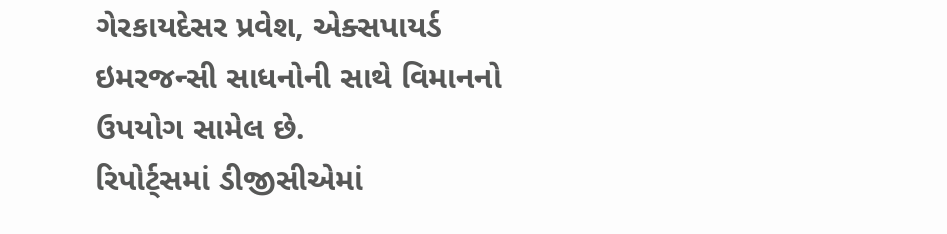ગેરકાયદેસર પ્રવેશ, એક્સપાયર્ડ ઇમરજન્સી સાધનોની સાથે વિમાનનો ઉપયોગ સામેલ છે.
રિપોર્ટ્સમાં ડીજીસીએમાં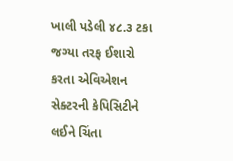ખાલી પડેલી ૪૮.૩ ટકા જગ્યા તરફ ઈશારો કરતા એવિએશન સેક્ટરની કેપિસિટીને લઈને ચિંતા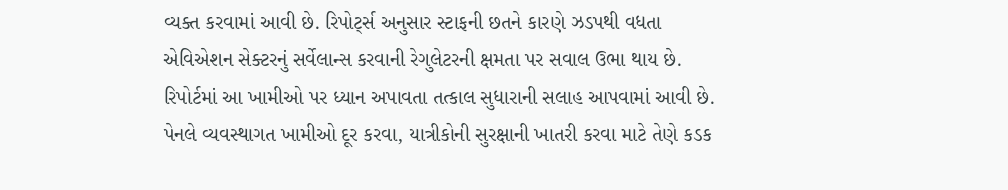વ્યક્ત કરવામાં આવી છે. રિપોર્ટ્સ અનુસાર સ્ટાફની છતને કારણે ઝડપથી વધતા એવિએશન સેક્ટરનું સર્વેલાન્સ કરવાની રેગુલેટરની ક્ષમતા પર સવાલ ઉભા થાય છે.
રિપોર્ટમાં આ ખામીઓ પર ધ્યાન અપાવતા તત્કાલ સુધારાની સલાહ આપવામાં આવી છે. પેનલે વ્યવસ્થાગત ખામીઓ દૂર કરવા, યાત્રીકોની સુરક્ષાની ખાતરી કરવા માટે તેણે કડક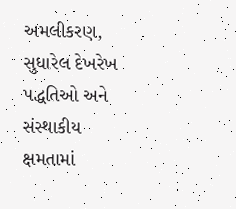અમલીકરણ, સુધારેલ દેખરેખ પદ્ધતિઓ અને સંસ્થાકીય ક્ષમતામાં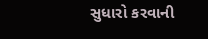સુધારો કરવાની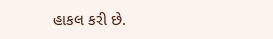હાકલ કરી છે.